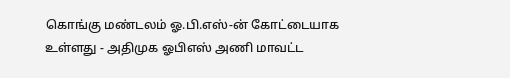கொங்கு மண்டலம் ஓ.பி.எஸ்-ன் கோட்டையாக உள்ளது - அதிமுக ஓபிஎஸ் அணி மாவட்ட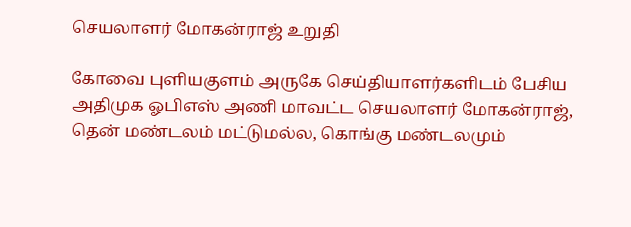செயலாளர் மோகன்ராஜ் உறுதி

கோவை புளியகுளம் அருகே செய்தியாளர்களிடம் பேசிய அதிமுக ஓபிஎஸ் அணி மாவட்ட செயலாளர் மோகன்ராஜ், தென் மண்டலம் மட்டுமல்ல, கொங்கு மண்டலமும்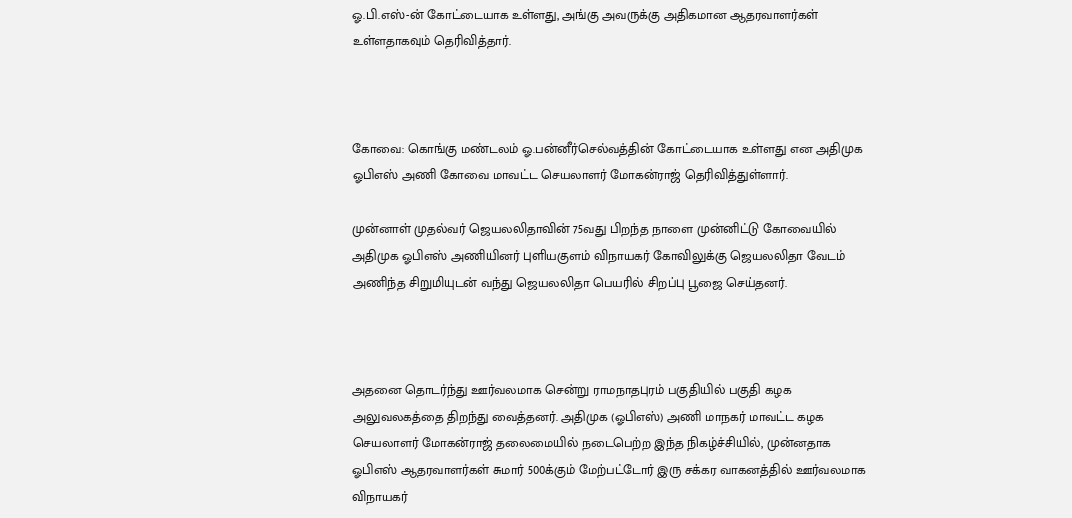ஓ.பி.எஸ்-ன் கோட்டையாக உள்ளது, அங்கு அவருக்கு அதிகமான ஆதரவாளர்கள் உள்ளதாகவும் தெரிவித்தார்.



கோவை: கொங்கு மண்டலம் ஓ.பன்னீர்செல்வத்தின் கோட்டையாக உள்ளது என அதிமுக ஓபிஎஸ் அணி கோவை மாவட்ட செயலாளர் மோகன்ராஜ் தெரிவித்துள்ளார்.

முன்னாள் முதல்வர் ஜெயலலிதாவின் 75வது பிறந்த நாளை முன்னிட்டு கோவையில் அதிமுக ஓபிஎஸ் அணியினர் புளியகுளம் விநாயகர் கோவிலுக்கு ஜெயலலிதா வேடம் அணிந்த சிறுமியுடன் வந்து ஜெயலலிதா பெயரில் சிறப்பு பூஜை செய்தனர்.



அதனை தொடர்ந்து ஊர்வலமாக சென்று ராமநாதபுரம் பகுதியில் பகுதி கழக அலுவலகத்தை திறந்து வைத்தனர். அதிமுக (ஓபிஎஸ்) அணி மாநகர் மாவட்ட கழக செயலாளர் மோகன்ராஜ் தலைமையில் நடைபெற்ற இந்த நிகழ்ச்சியில், முன்னதாக ஓபிஎஸ் ஆதரவாளர்கள் சுமார் 500க்கும் மேற்பட்டோர் இரு சக்கர வாகனத்தில் ஊர்வலமாக விநாயகர்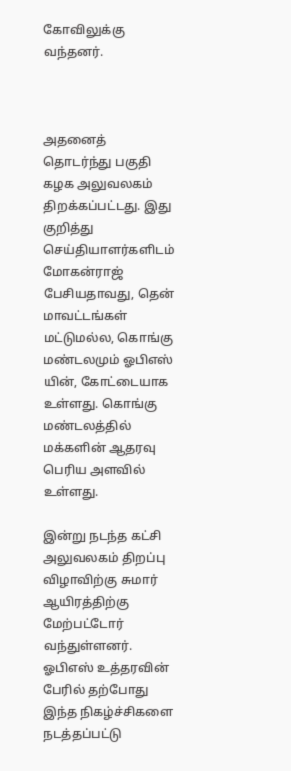கோவிலுக்கு வந்தனர்.



அதனைத் தொடர்ந்து பகுதி கழக அலுவலகம் திறக்கப்பட்டது. இது குறித்து செய்தியாளர்களிடம் மோகன்ராஜ் பேசியதாவது, தென் மாவட்டங்கள் மட்டுமல்ல, கொங்கு மண்டலமும் ஓபிஎஸ் யின், கோட்டையாக உள்ளது. கொங்கு மண்டலத்தில் மக்களின் ஆதரவு பெரிய அளவில் உள்ளது.

இன்று நடந்த கட்சி அலுவலகம் திறப்பு விழாவிற்கு சுமார் ஆயிரத்திற்கு மேற்பட்டோர் வந்துள்ளனர். ஓபிஎஸ் உத்தரவின் பேரில் தற்போது இந்த நிகழ்ச்சிகளை நடத்தப்பட்டு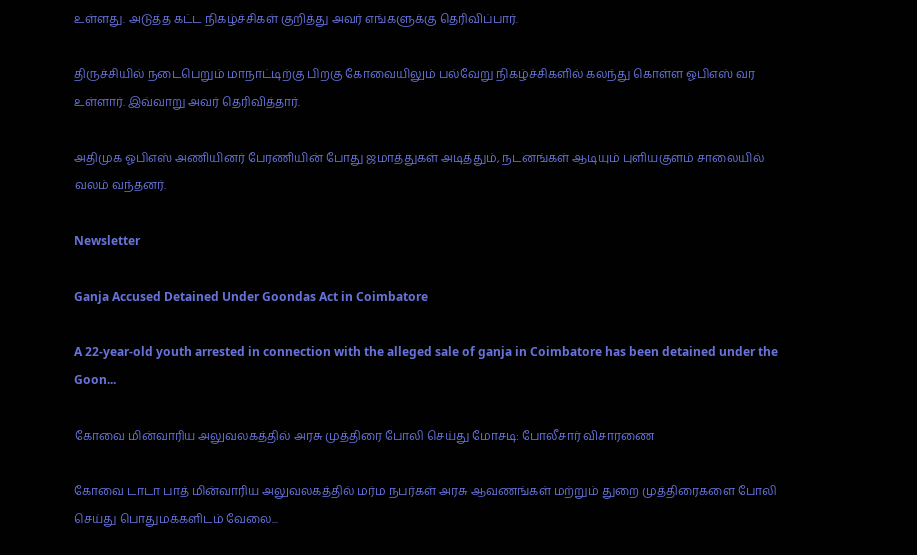உள்ளது. அடுத்த கட்ட நிகழ்ச்சிகள் குறித்து அவர் எங்களுக்கு தெரிவிப்பார்.

திருச்சியில் நடைபெறும் மாநாட்டிற்கு பிறகு கோவையிலும் பல்வேறு நிகழ்ச்சிகளில் கலந்து கொள்ள ஓபிஎஸ் வர உள்ளார். இவ்வாறு அவர் தெரிவித்தார்.

அதிமுக ஓபிஎஸ் அணியினர் பேரணியின் போது ஜமாத்துகள் அடித்தும், நடனங்கள் ஆடியும் புளியகுளம் சாலையில் வலம் வந்தனர்.

Newsletter

Ganja Accused Detained Under Goondas Act in Coimbatore

A 22-year-old youth arrested in connection with the alleged sale of ganja in Coimbatore has been detained under the Goon...

கோவை மின்வாரிய அலுவலகத்தில் அரசு முத்திரை போலி செய்து மோசடி: போலீசார் விசாரணை

கோவை டாடா பாத் மின்வாரிய அலுவலகத்தில் மர்ம நபர்கள் அரசு ஆவணங்கள் மற்றும் துறை முத்திரைகளை போலி செய்து பொதுமக்களிடம் வேலை...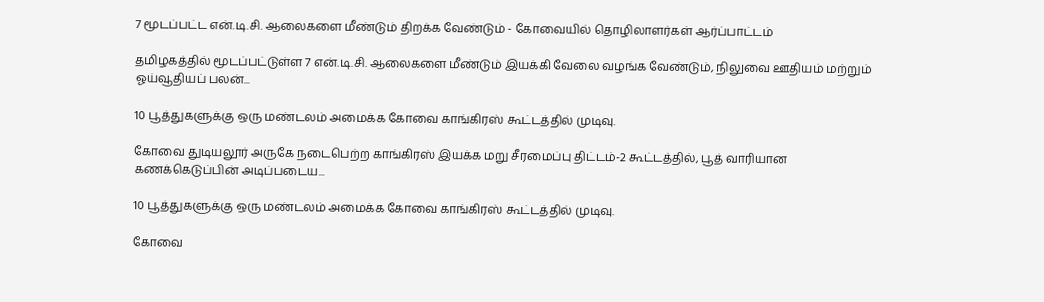7 மூடப்பட்ட என்.டி.சி. ஆலைகளை மீண்டும் திறக்க வேண்டும் - கோவையில் தொழிலாளர்கள் ஆர்ப்பாட்டம்

தமிழகத்தில் மூடப்பட்டுள்ள 7 என்.டி.சி. ஆலைகளை மீண்டும் இயக்கி வேலை வழங்க வேண்டும், நிலுவை ஊதியம் மற்றும் ஓய்வூதியப் பலன்...

10 பூத்துகளுக்கு ஒரு மண்டலம் அமைக்க கோவை காங்கிரஸ் கூட்டத்தில் முடிவு.

கோவை துடியலூர் அருகே நடைபெற்ற காங்கிரஸ் இயக்க மறு சீரமைப்பு திட்டம்-2 கூட்டத்தில், பூத் வாரியான கணக்கெடுப்பின் அடிப்படைய...

10 பூத்துகளுக்கு ஒரு மண்டலம் அமைக்க கோவை காங்கிரஸ் கூட்டத்தில் முடிவு.

கோவை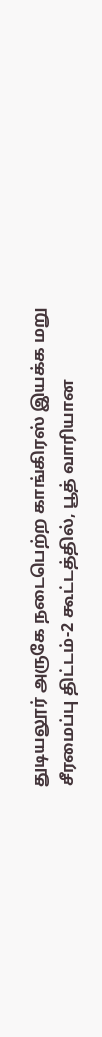துடியலூர் அருகே நடைபெற்ற காங்கிரஸ் இயக்க மறு சீரமைப்பு திட்டம்-2 கூட்டத்தில், பூத் வாரியான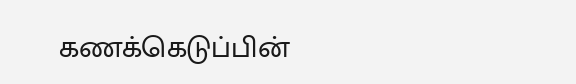கணக்கெடுப்பின்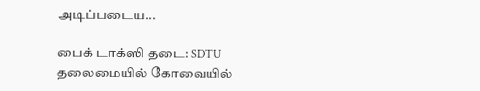அடிப்படைய...

பைக் டாக்ஸி தடை: SDTU தலைமையில் கோவையில்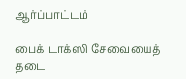ஆர்ப்பாட்டம்

பைக் டாக்ஸி சேவையைத் தடை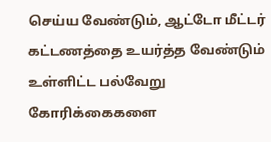செய்ய வேண்டும், ஆட்டோ மீட்டர் கட்டணத்தை உயர்த்த வேண்டும் உள்ளிட்ட பல்வேறு கோரிக்கைகளை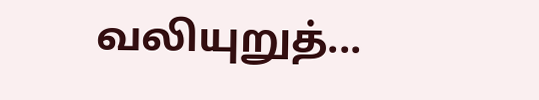வலியுறுத்...